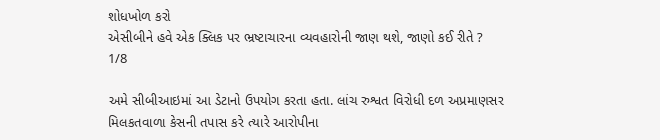શોધખોળ કરો
એસીબીને હવે એક ક્લિક પર ભ્રષ્ટાચારના વ્યવહારોની જાણ થશે, જાણો કઈ રીતે ?
1/8

અમે સીબીઆઇમાં આ ડેટાનો ઉપયોગ કરતા હતા. લાંચ રુશ્વત વિરોધી દળ અપ્રમાણસર મિલકતવાળા કેસની તપાસ કરે ત્યારે આરોપીના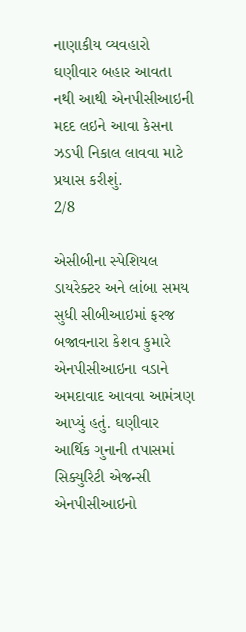નાણાકીય વ્યવહારો ઘણીવાર બહાર આવતા નથી આથી એનપીસીઆઇની મદદ લઇને આવા કેસના ઝડપી નિકાલ લાવવા માટે પ્રયાસ કરીશું.
2/8

એસીબીના સ્પેશિયલ ડાયરેક્ટર અને લાંબા સમય સુધી સીબીઆઇમાં ફરજ બજાવનારા કેશવ કુમારે એનપીસીઆઇના વડાને અમદાવાદ આવવા આમંત્રણ આપ્યું હતું. ઘણીવાર આર્થિક ગુનાની તપાસમાં સિક્યુરિટી એજન્સી એનપીસીઆઇનો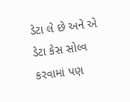ડેટા લે છે અને એ ડેટા કેસ સોલ્વ કરવામાં પણ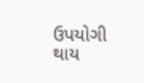ઉપયોગી થાય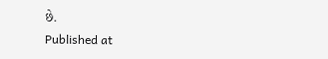છે.
Published at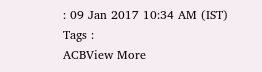: 09 Jan 2017 10:34 AM (IST)
Tags :
ACBView More